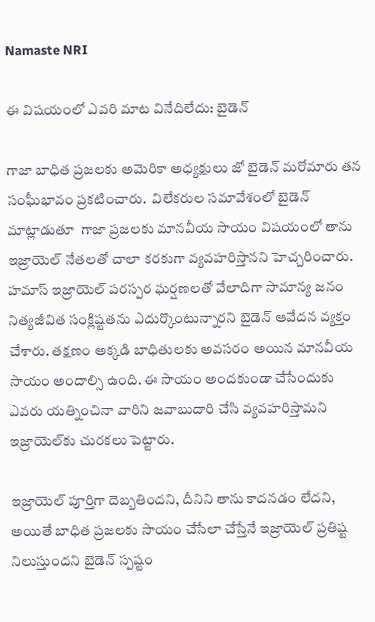Namaste NRI

ఈ విషయంలో ఎవరి మాట వినేదిలేదు: బైడెన్

గాజా బాధిత ప్రజలకు అమెరికా అధ్యక్షులు జో బైడెన్ మరోమారు తన సంఘీభావం ప్రకటించారు.  విలేకరుల సమావేశంలో బైడెన్ మాట్లాడుతూ  గాజా ప్రజలకు మానవీయ సాయం విషయంలో తాను ఇజ్రాయెల్ నేతలతో చాలా కరకుగా వ్యవహరిస్తానని హెచ్చరించారు. హమాస్ ఇజ్రాయెల్ పరస్పర ఘర్షణలతో వేలాదిగా సామాన్య జనం నిత్యజీవిత సంక్లిష్టతను ఎదుర్కొంటున్నారని బైడెన్ ఆవేదన వ్యక్తం చేశారు. తక్షణం అక్కడి బాధితులకు అవసరం అయిన మానవీయ సాయం అందాల్సి ఉంది. ఈ సాయం అందకుండా చేసేందుకు ఎవరు యత్నించినా వారిని జవాబుదారి చేసి వ్యవహరిస్తామని ఇజ్రాయెల్‌కు చురకలు పెట్టారు.

ఇజ్రాయెల్ పూర్తిగా దెబ్బతిందని, దీనిని తాను కాదనడం లేదని, అయితే బాధిత ప్రజలకు సాయం చేసేలా చేస్తేనే ఇజ్రాయెల్ ప్రతిష్ట నిలుస్తుందని బైడెన్ స్పష్టం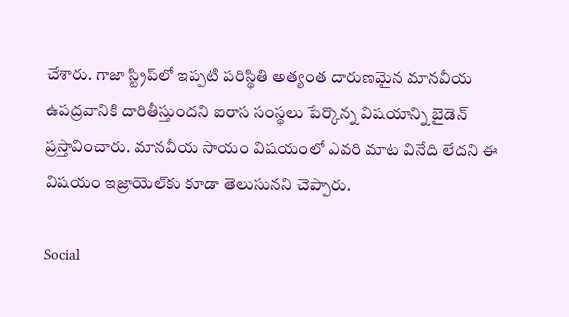చేశారు. గాజా స్ట్రిప్‌లో ఇప్పటి పరిస్థితి అత్యంత దారుణమైన మానవీయ ఉపద్రవానికి దారితీస్తుందని ఐరాస సంస్థలు పేర్కొన్న విషయాన్ని బైడెన్ ప్రస్తావించారు. మానవీయ సాయం విషయంలో ఎవరి మాట వినేది లేదని ఈ విషయం ఇజ్రాయెల్‌కు కూడా తెలుసునని చెప్పారు.

Social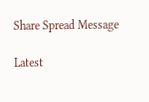Share Spread Message

Latest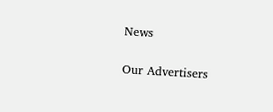News

Our Advertisers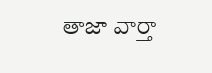తాజా వార్తా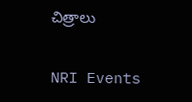చిత్రాలు

NRI Events